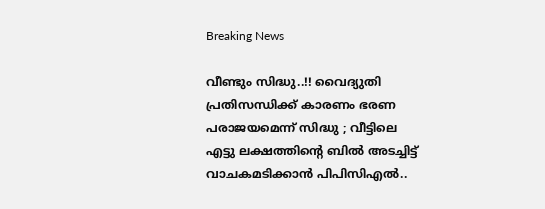Breaking News

വീണ്ടും സിദ്ധു..!! വൈദ്യുതി പ്രതിസന്ധിക്ക് കാരണം ഭരണ പരാജയമെന്ന് സിദ്ധു ‍; വീട്ടിലെ എട്ടു ലക്ഷത്തിന്റെ ബില്‍ അടച്ചിട്ട് വാചകമടിക്കാന്‍ പിപിസിഎൽ..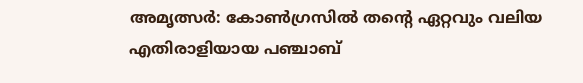അമൃത്സര്‍: കോണ്‍ഗ്രസില്‍ തന്റെ ഏറ്റവും വലിയ എതിരാളിയായ പഞ്ചാബ്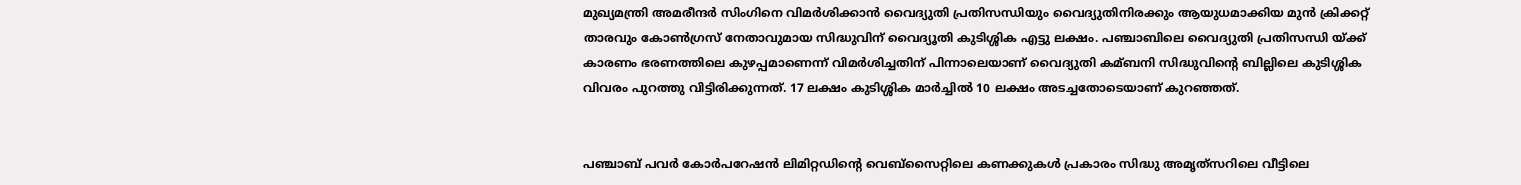മുഖ്യമന്ത്രി അമരീന്ദര്‍ സിംഗിനെ വിമര്‍ശിക്കാന്‍ വൈദ്യുതി പ്രതിസന്ധിയും വൈദ്യുതിനിരക്കും ആയുധമാക്കിയ മുന്‍ ക്രിക്കറ്റ് താരവും കോണ്‍ഗ്രസ് നേതാവുമായ സിദ്ധുവിന് വൈദ്യൂതി കുടിശ്ശിക എട്ടു ലക്ഷം. പഞ്ചാബിലെ വൈദ്യുതി പ്രതിസന്ധി യ്ക്ക് കാരണം ഭരണത്തിലെ കുഴപ്പമാണെന്ന് വിമര്‍ശിച്ചതിന് പിന്നാലെയാണ് വൈദ്യുതി കമ്ബനി സിദ്ധുവിന്റെ ബില്ലിലെ കുടിശ്ശിക വിവരം പുറത്തു വിട്ടിരിക്കുന്നത്. 17 ലക്ഷം കുടിശ്ശിക മാര്‍ച്ചില്‍ 10 ലക്ഷം അടച്ചതോടെയാണ് കുറഞ്ഞത്.


പഞ്ചാബ് പവര്‍ കോര്‍പറേഷന്‍ ലിമിറ്റഡിന്റെ വെബ്സൈറ്റിലെ കണക്കുകള്‍ പ്രകാരം സിദ്ധു അമൃത്‌സറിലെ വീട്ടിലെ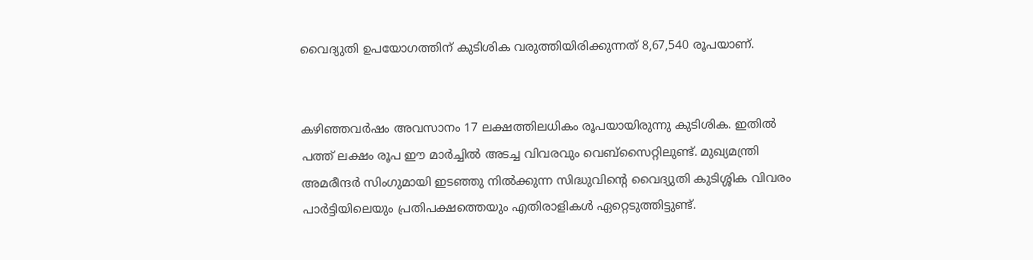വൈദ്യുതി ഉപയോഗത്തിന് കുടിശിക വരുത്തിയിരിക്കുന്നത് 8,67,540 രൂപയാണ്.


കഴിഞ്ഞവര്‍ഷം അവസാനം 17 ലക്ഷത്തിലധികം രൂപയായിരുന്നു കുടിശിക. ഇതില്‍ പത്ത് ലക്ഷം രൂപ ഈ മാര്‍ച്ചില്‍ അടച്ച വിവരവും വെബ്സൈറ്റിലുണ്ട്. മുഖ്യമന്ത്രി അമരീന്ദര്‍ സിംഗുമായി ഇടഞ്ഞു നില്‍ക്കുന്ന സിദ്ധുവിന്റെ വൈദ്യുതി കുടിശ്ശിക വിവരം പാര്‍ട്ടിയിലെയും പ്രതിപക്ഷത്തെയും എതിരാളികള്‍ ഏറ്റെടുത്തിട്ടുണ്ട്.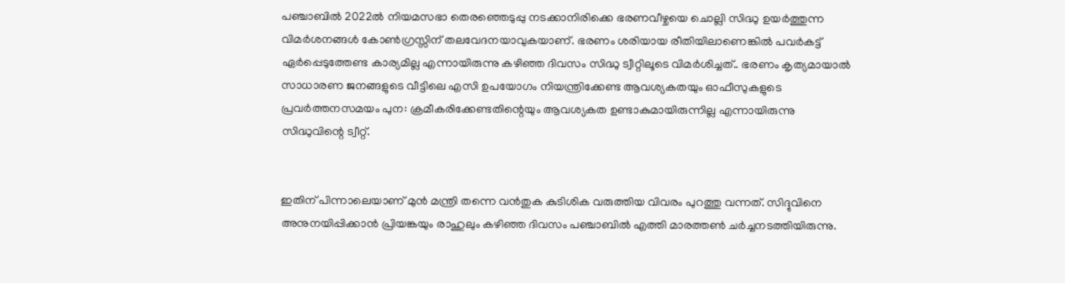പഞ്ചാബില്‍ 2022ല്‍ നിയമസഭാ തെരഞ്ഞെടുപ്പു നടക്കാനിരിക്കെ ഭരണവീഴ്ചയെ ചൊല്ലി സിദ്ധു ഉയര്‍ത്തുന്ന വിമര്‍ശനങ്ങള്‍ കോണ്‍ഗ്രസ്സിന് തലവേദനയാവുകയാണ്. ഭരണം ശരിയായ രീതിയിലാണെങ്കില്‍ പവര്‍കട്ട് ഏര്‍പ്പെടുത്തേണ്ട കാര്യമില്ല എന്നായിരുന്നു കഴിഞ്ഞ ദിവസം സിദ്ധു ട്വീറ്റിലൂടെ വിമര്‍ശിച്ചത്.. ഭരണം കൃത്യമായാല്‍ സാധാരണ ജനങ്ങളുടെ വീട്ടിലെ എസി ഉപയോഗം നിയന്ത്രിക്കേണ്ട ആവശ്യകതയും ഓഫീസുകളുടെ പ്രവര്‍ത്തനസമയം പുന: ക്രമീകരിക്കേണ്ടതിന്റെയും ആവശ്യകത ഉണ്ടാകുമായിരുന്നില്ല എന്നായിരുന്നു സിദ്ധുവിന്റെ ട്വീറ്റ്.


ഇതിന് പിന്നാലെയാണ് മുന്‍ മന്ത്രി തന്നെ വന്‍തുക കുടിശിക വരുത്തിയ വിവരം പുറത്തു വന്നത്. സിദ്ദുവിനെ അനുനയിപ്പിക്കാന്‍ പ്രിയങ്കയും രാഹുലും കഴിഞ്ഞ ദിവസം പഞ്ചാബില്‍ എത്തി മാരത്തണ്‍ ചര്‍ച്ചനടത്തിയിരുന്നു.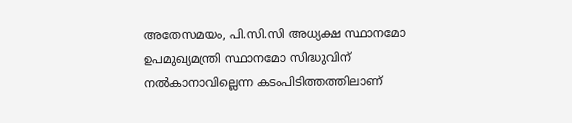അതേസമയം, പി.സി.സി അധ്യക്ഷ സ്ഥാനമോ ഉപമുഖ്യമന്ത്രി സ്ഥാനമോ സിദ്ധുവിന് നല്‍കാനാവില്ലെന്ന കടംപിടിത്തത്തിലാണ്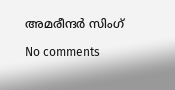അമരീന്ദര്‍ സിംഗ്

No comments